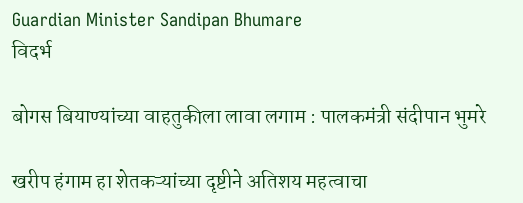Guardian Minister Sandipan Bhumare
विदर्भ

बोगस बियाण्यांच्या वाहतुकीला लावा लगाम : पालकमंत्री संदीपान भुमरे

खरीप हंगाम हा शेतकऱ्यांच्या दृष्टीने अतिशय महत्वाचा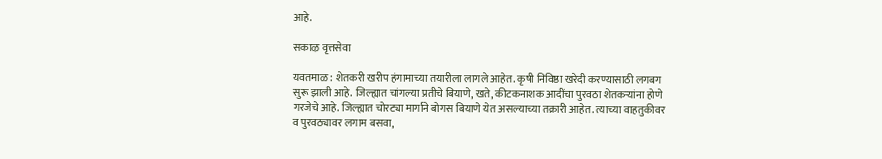आहे.

सकाऴ वृत्तसेवा

यवतमाळ : शेतकरी खरीप हंगामाच्या तयारीला लागले आहेत. कृषी निविष्ठा खरेदी करण्यासाठी लगबग सुरू झाली आहे. जिल्ह्यात चांगल्या प्रतीचे बियाणे, खते, कीटकनाशक आदींचा पुरवठा शेतकऱ्यांना होणे गरजेचे आहे. जिल्ह्यात चोरट्या मार्गाने बोगस बियाणे येत असल्याच्या तक्रारी आहेत. त्याच्या वाहतुकीवर व पुरवठ्यावर लगाम बसवा,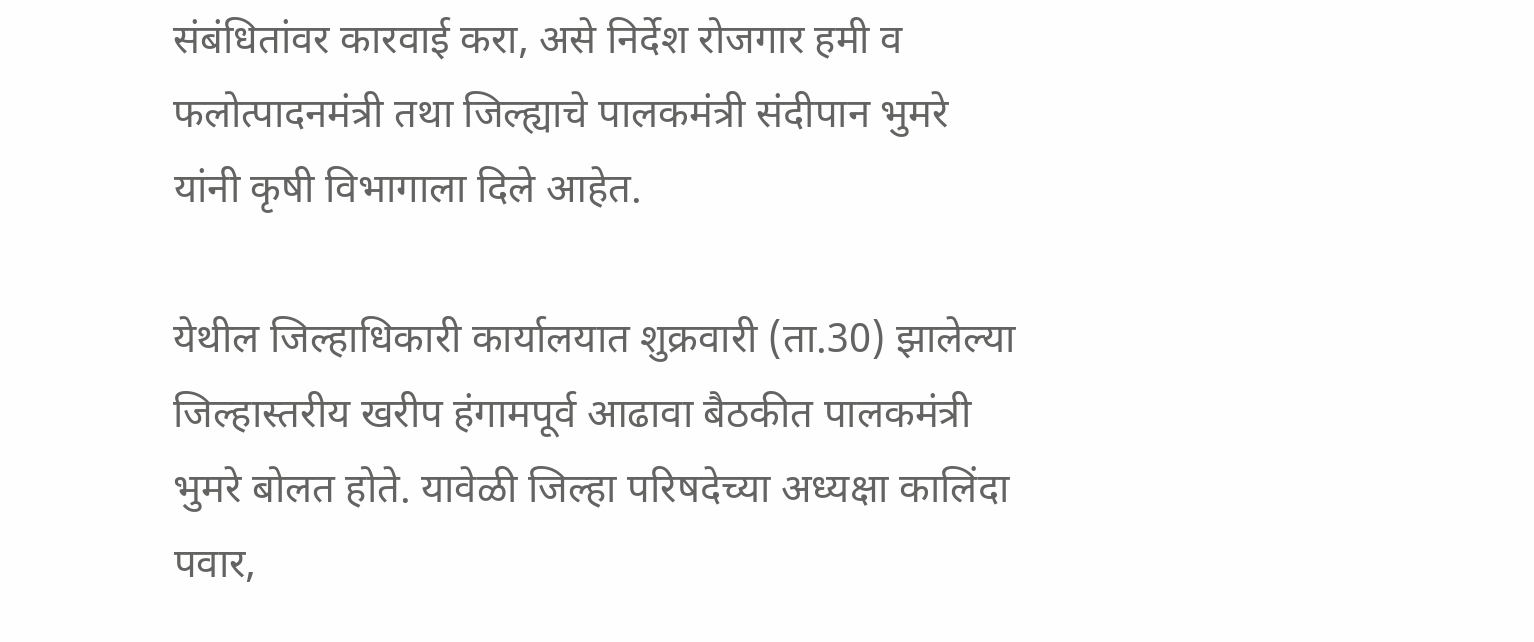संबंधितांवर कारवाई करा, असे निर्देश रोजगार हमी व फलोत्पादनमंत्री तथा जिल्ह्याचे पालकमंत्री संदीपान भुमरे यांनी कृषी विभागाला दिले आहेत.

येथील जिल्हाधिकारी कार्यालयात शुक्रवारी (ता.30) झालेल्या जिल्हास्तरीय खरीप हंगामपूर्व आढावा बैठकीत पालकमंत्री भुमरे बोलत होते. यावेळी जिल्हा परिषदेच्या अध्यक्षा कालिंदा पवार,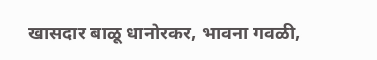खासदार बाळू धानोरकर, भावना गवळी,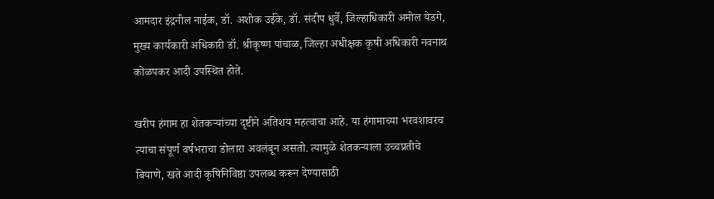आमदार इंद्रनील नाईक, डॉ. अशोक उईके, डॉ. संदीप धुर्वे, जिल्हाधिकारी अमोल येडगे, मुख्य कार्यकारी अधिकारी डॉ. श्रीकृष्ण पांचाळ, जिल्हा अधीक्षक कृषी अधिकारी नवनाथ कोळपकर आदी उपस्थित होते.

खरीप हंगाम हा शेतकऱ्यांच्या दृष्टीने अतिशय महत्वाचा आहे. या हंगामाच्या भरवशावरच त्याचा संपूर्ण वर्षभराचा डोलारा अवलंबून असतो. त्यामुळे शेतकऱ्याला उच्चप्रतीचे बियाणे, खते आदी कृषिनिविष्ठा उपलब्ध करून देण्यासाठी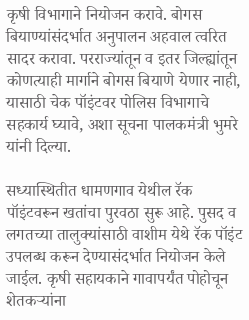कृषी विभागाने नियोजन करावे. बोगस बियाण्यांसंदर्भात अनुपालन अहवाल त्वरित सादर करावा. परराज्यांतून व इतर जिल्ह्यांतून कोणत्याही मार्गाने बोगस बियाणे येणार नाही, यासाठी चेक पॉइंटवर पोलिस विभागाचे सहकार्य घ्यावे, अशा सूचना पालकमंत्री भुमरे यांनी दिल्या.

सध्यास्थितीत धामणगाव येथील रॅक पॉइंटवरून खतांचा पुरवठा सुरू आहे. पुसद व लगतच्या तालुक्‍यांसाठी वाशीम येथे रॅक पॉइंट उपलब्ध करून देण्यासंदर्भात नियोजन केले जाईल. कृषी सहायकाने गावापर्यंत पोहोचून शेतकऱ्यांना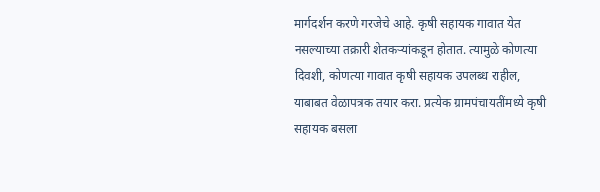मार्गदर्शन करणे गरजेचे आहे. कृषी सहायक गावात येत नसल्याच्या तक्रारी शेतकऱ्यांकडून होतात. त्यामुळे कोणत्या दिवशी, कोणत्या गावात कृषी सहायक उपलब्ध राहील, याबाबत वेळापत्रक तयार करा. प्रत्येक ग्रामपंचायतींमध्ये कृषी सहायक बसला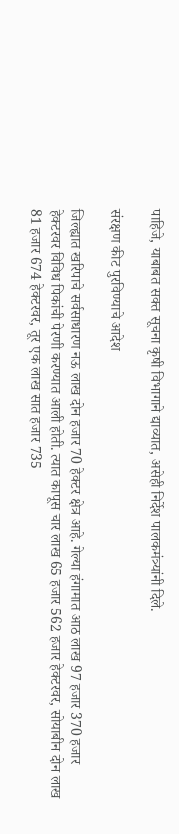पाहिजे, याबाबत सक्त सूचना कृषी विभागाने द्याव्यात, असेही निर्देश पालकमंत्र्यांनी दिले.

संरक्षण कीट पुरविण्याचे आदेश

जिल्ह्यात खरिपाचे सर्वसाधारण नऊ लाख दोन हजार 70 हेक्‍टर क्षेत्र आहे. गेल्या हंगामात आठ लाख 97 हजार 370 हजार हेक्‍टरवर विविध पिकांची पेरणी करण्यात आली होती. त्यात कापूस चार लाख 65 हजार 562 हजार हेक्‍टरवर, सोयाबीन दोन लाख 81 हजार 674 हेक्‍टरवर, तूर एक लाख सात हजार 735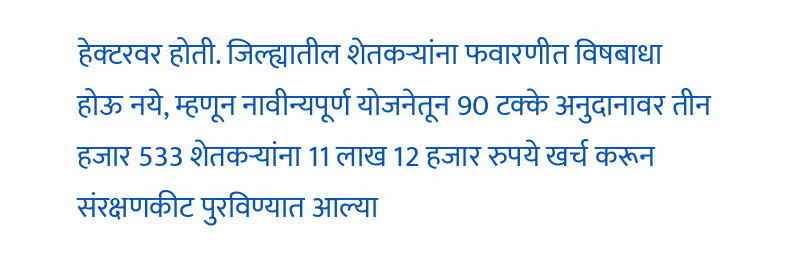हेक्‍टरवर होती. जिल्ह्यातील शेतकऱ्यांना फवारणीत विषबाधा होऊ नये, म्हणून नावीन्यपूर्ण योजनेतून 90 टक्‍के अनुदानावर तीन हजार 533 शेतकऱ्यांना 11 लाख 12 हजार रुपये खर्च करून संरक्षणकीट पुरविण्यात आल्या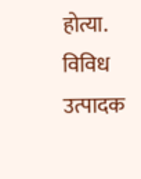होत्या. विविध उत्पादक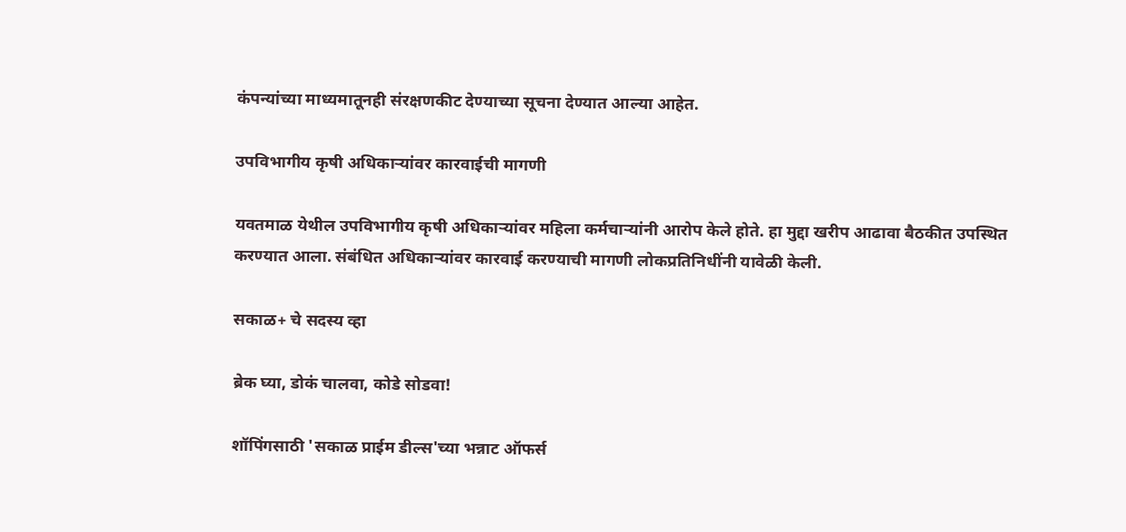कंपन्यांच्या माध्यमातूनही संरक्षणकीट देण्याच्या सूचना देण्यात आल्या आहेत.

उपविभागीय कृषी अधिकाऱ्यांवर कारवाईची मागणी

यवतमाळ येथील उपविभागीय कृषी अधिकाऱ्यांवर महिला कर्मचाऱ्यांनी आरोप केले होते. हा मुद्दा खरीप आढावा बैठकीत उपस्थित करण्यात आला. संबंधित अधिकाऱ्यांवर कारवाई करण्याची मागणी लोकप्रतिनिधींनी यावेळी केली.

सकाळ+ चे सदस्य व्हा

ब्रेक घ्या, डोकं चालवा, कोडे सोडवा!

शॉपिंगसाठी 'सकाळ प्राईम डील्स'च्या भन्नाट ऑफर्स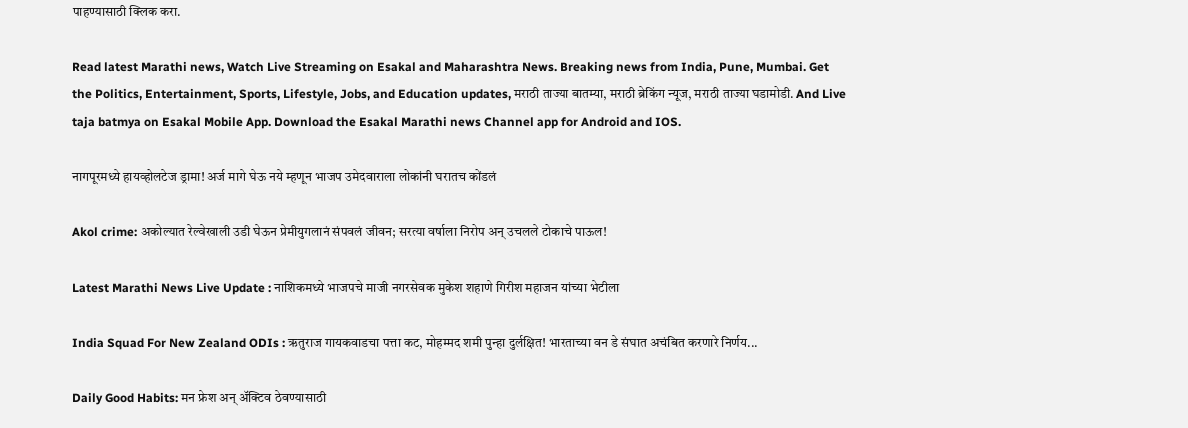पाहण्यासाठी क्लिक करा.

Read latest Marathi news, Watch Live Streaming on Esakal and Maharashtra News. Breaking news from India, Pune, Mumbai. Get the Politics, Entertainment, Sports, Lifestyle, Jobs, and Education updates, मराठी ताज्या बातम्या, मराठी ब्रेकिंग न्यूज, मराठी ताज्या घडामोडी. And Live taja batmya on Esakal Mobile App. Download the Esakal Marathi news Channel app for Android and IOS.

नागपूरमध्ये हायव्होलटेज ड्रामा! अर्ज मागे घेऊ नये म्हणून भाजप उमेदवाराला लोकांनी घरातच कोंडलं

Akol crime: अकोल्यात रेल्वेखाली उडी घेऊन प्रेमीयुगलानं संपवलं जीवन; सरत्या वर्षाला निरोप अन् उचलले टोकाचे पाऊल!

Latest Marathi News Live Update : नाशिकमध्ये भाजपचे माजी नगरसेवक मुकेश शहाणे गिरीश महाजन यांच्या भेटीला

India Squad For New Zealand ODIs : ऋतुराज गायकवाडचा पत्ता कट, मोहम्मद शमी पुन्हा दुर्लक्षित! भारताच्या वन डे संघात अचंबित करणारे निर्णय...

Daily Good Habits: मन फ्रेश अन् अ‍ॅक्टिव ठेवण्यासाठी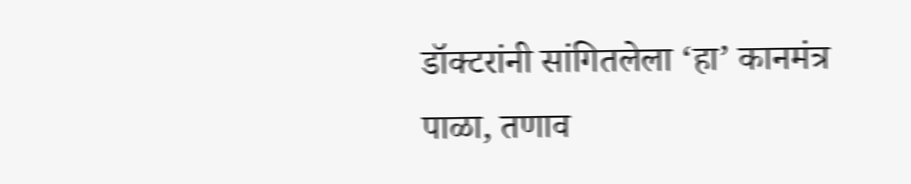डॉक्टरांनी सांगितलेला ‘हा’ कानमंत्र पाळा, तणाव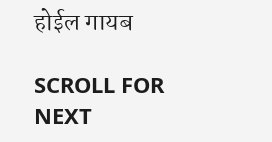होईल गायब

SCROLL FOR NEXT